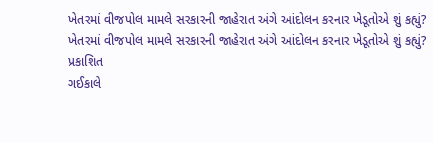ખેતરમાં વીજપોલ મામલે સરકારની જાહેરાત અંગે આંદોલન કરનાર ખેડૂતોએ શું કહ્યું?
ખેતરમાં વીજપોલ મામલે સરકારની જાહેરાત અંગે આંદોલન કરનાર ખેડૂતોએ શું કહ્યું?
પ્રકાશિત
ગઈકાલે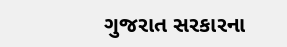ગુજરાત સરકારના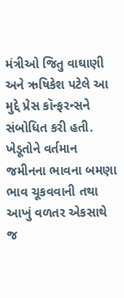મંત્રીઓ જિતુ વાઘાણી અને ઋષિકેશ પટેલે આ મુદ્દે પ્રેસ કૉન્ફરન્સને સંબોધિત કરી હતી. ખેડૂતોને વર્તમાન જમીનના ભાવના બમણા ભાવ ચૂકવવાની તથા આખું વળતર એકસાથે જ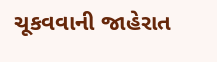ચૂકવવાની જાહેરાત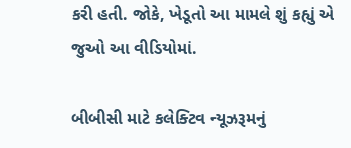કરી હતી. જોકે, ખેડૂતો આ મામલે શું કહ્યું એ જુઓ આ વીડિયોમાં.

બીબીસી માટે કલેક્ટિવ ન્યૂઝરૂમનું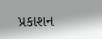પ્રકાશન